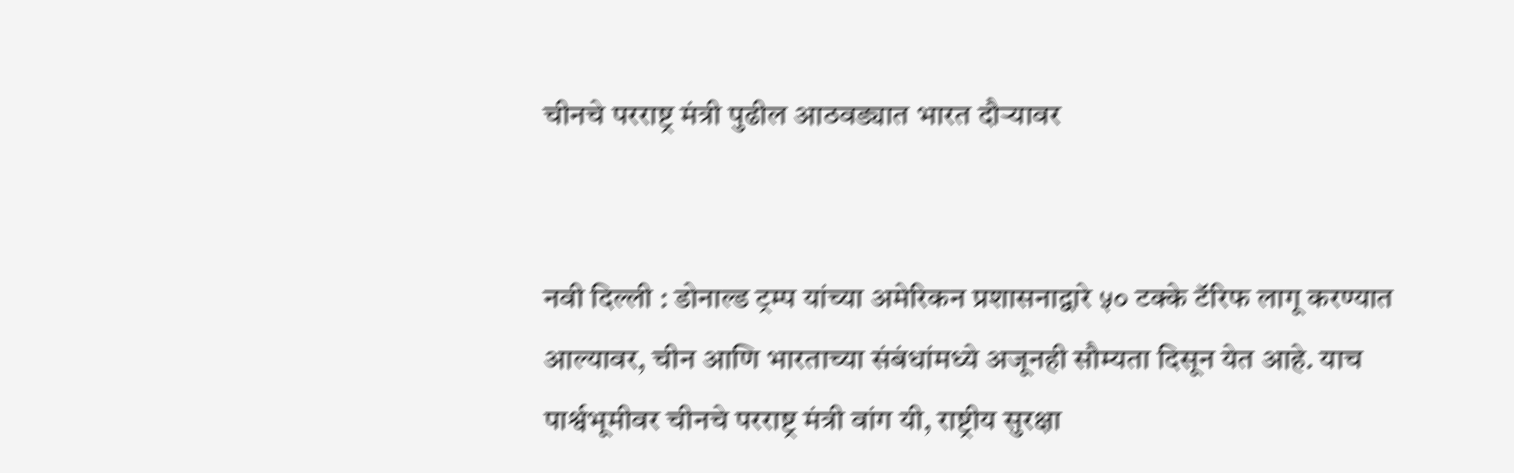चीनचे परराष्ट्र मंत्री पुढील आठवड्यात भारत दौऱ्यावर


नवी दिल्ली : डोनाल्ड ट्रम्प यांच्या अमेरिकन प्रशासनाद्वारे ५० टक्के टॅरिफ लागू करण्यात आल्यावर, चीन आणि भारताच्या संबंधांमध्ये अजूनही सौम्यता दिसून येत आहे. याच पार्श्वभूमीवर चीनचे परराष्ट्र मंत्री वांग यी, राष्ट्रीय सुरक्षा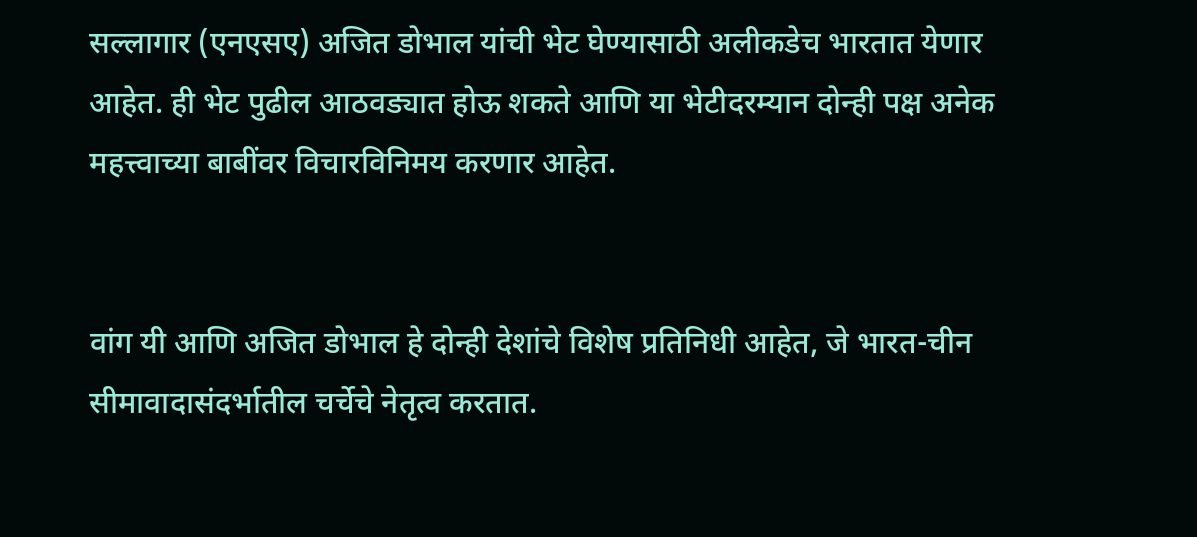सल्लागार (एनएसए) अजित डोभाल यांची भेट घेण्यासाठी अलीकडेच भारतात येणार आहेत. ही भेट पुढील आठवड्यात होऊ शकते आणि या भेटीदरम्यान दोन्ही पक्ष अनेक महत्त्वाच्या बाबींवर विचारविनिमय करणार आहेत.


वांग यी आणि अजित डोभाल हे दोन्ही देशांचे विशेष प्रतिनिधी आहेत, जे भारत-चीन सीमावादासंदर्भातील चर्चेचे नेतृत्व करतात.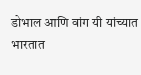डोभाल आणि वांग यी यांच्यात भारतात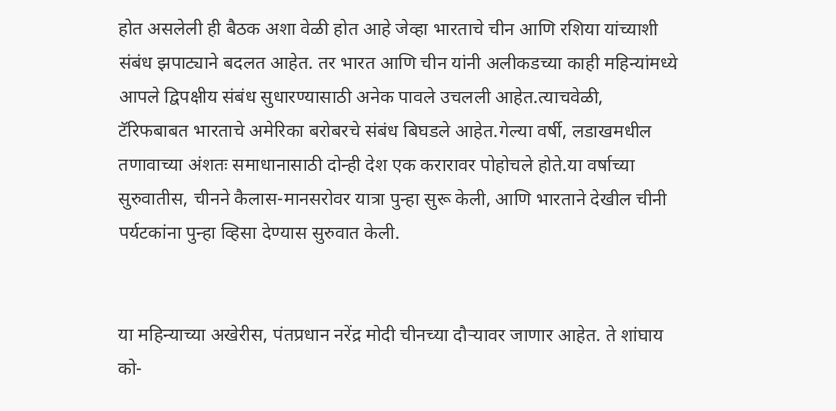होत असलेली ही बैठक अशा वेळी होत आहे जेव्हा भारताचे चीन आणि रशिया यांच्याशी संबंध झपाट्याने बदलत आहेत. तर भारत आणि चीन यांनी अलीकडच्या काही महिन्यांमध्ये आपले द्विपक्षीय संबंध सुधारण्यासाठी अनेक पावले उचलली आहेत.त्याचवेळी, टॅरिफबाबत भारताचे अमेरिका बरोबरचे संबंध बिघडले आहेत.गेल्या वर्षी, लडाखमधील तणावाच्या अंशतः समाधानासाठी दोन्ही देश एक करारावर पोहोचले होते.या वर्षाच्या सुरुवातीस, चीनने कैलास-मानसरोवर यात्रा पुन्हा सुरू केली, आणि भारताने देखील चीनी पर्यटकांना पुन्हा व्हिसा देण्यास सुरुवात केली.


या महिन्याच्या अखेरीस, पंतप्रधान नरेंद्र मोदी चीनच्या दौऱ्यावर जाणार आहेत. ते शांघाय को-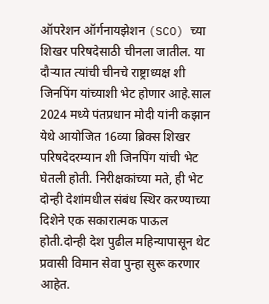ऑपरेशन ऑर्गनायझेशन (SCO) च्या शिखर परिषदेसाठी चीनला जातील. या दौऱ्यात त्यांची चीनचे राष्ट्राध्यक्ष शी जिनपिंग यांच्याशी भेट होणार आहे.साल 2024 मध्ये पंतप्रधान मोदी यांनी कझान येथे आयोजित 16व्या ब्रिक्स शिखर परिषदेदरम्यान शी जिनपिंग यांची भेट घेतली होती. निरीक्षकांच्या मते, ही भेट दोन्ही देशांमधील संबंध स्थिर करण्याच्या दिशेने एक सकारात्मक पाऊल होती.दोन्ही देश पुढील महिन्यापासून थेट प्रवासी विमान सेवा पुन्हा सुरू करणार आहेत.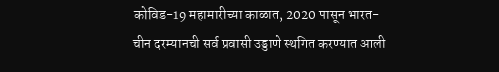कोविड-19 महामारीच्या काळात, 2020 पासून भारत-चीन दरम्यानची सर्व प्रवासी उड्डाणे स्थगित करण्यात आली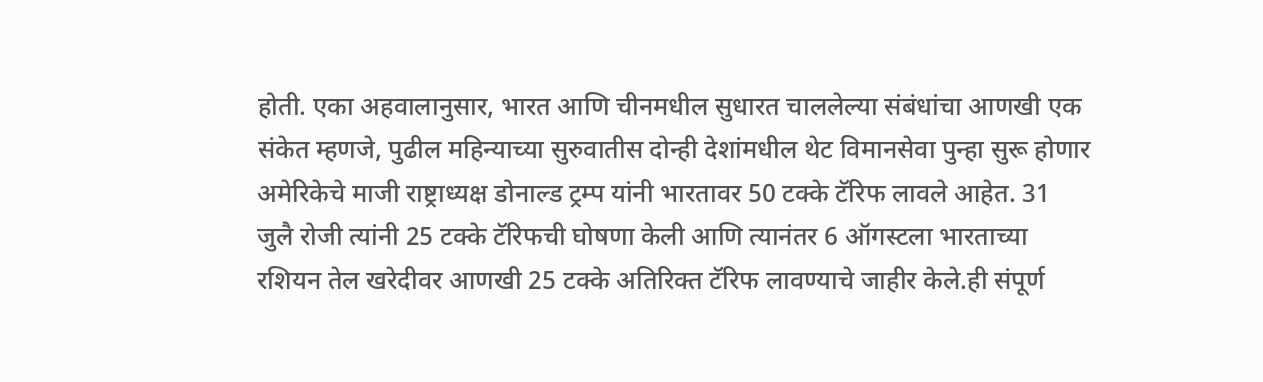होती. एका अहवालानुसार, भारत आणि चीनमधील सुधारत चाललेल्या संबंधांचा आणखी एक संकेत म्हणजे, पुढील महिन्याच्या सुरुवातीस दोन्ही देशांमधील थेट विमानसेवा पुन्हा सुरू होणार अमेरिकेचे माजी राष्ट्राध्यक्ष डोनाल्ड ट्रम्प यांनी भारतावर 50 टक्के टॅरिफ लावले आहेत. 31 जुलै रोजी त्यांनी 25 टक्के टॅरिफची घोषणा केली आणि त्यानंतर 6 ऑगस्टला भारताच्या रशियन तेल खरेदीवर आणखी 25 टक्के अतिरिक्त टॅरिफ लावण्याचे जाहीर केले.ही संपूर्ण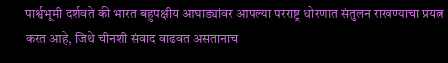पार्श्वभूमी दर्शवते की भारत बहुपक्षीय आघाड्यांवर आपल्या परराष्ट्र धोरणात संतुलन राखण्याचा प्रयत्न करत आहे, जिथे चीनशी संवाद वाढवत असतानाच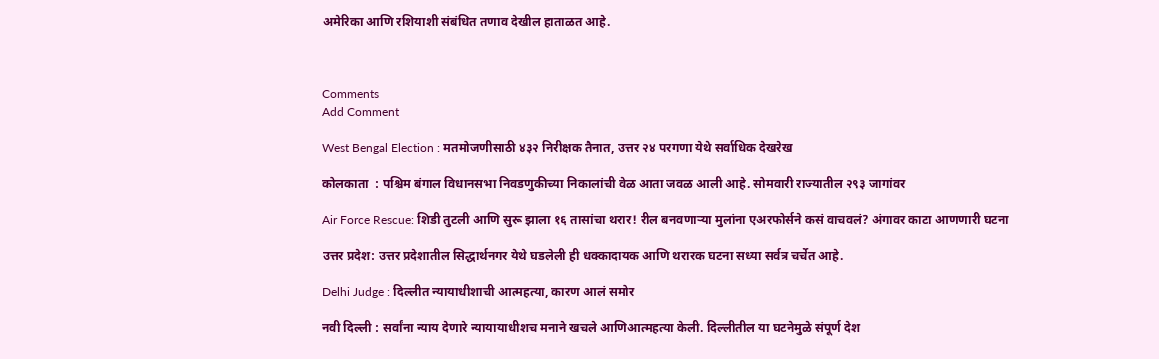अमेरिका आणि रशियाशी संबंधित तणाव देखील हाताळत आहे.



Comments
Add Comment

West Bengal Election : मतमोजणीसाठी ४३२ निरीक्षक तैनात, उत्तर २४ परगणा येथे सर्वाधिक देखरेख

कोलकाता  : पश्चिम बंगाल विधानसभा निवडणुकीच्या निकालांची वेळ आता जवळ आली आहे. सोमवारी राज्यातील २९३ जागांवर

Air Force Rescue: शिडी तुटली आणि सुरू झाला १६ तासांचा थरार! रील बनवणाऱ्या मुलांना एअरफोर्सने कसं वाचवलं? अंगावर काटा आणणारी घटना

उत्तर प्रदेश: उत्तर प्रदेशातील सिद्धार्थनगर येथे घडलेली ही धक्कादायक आणि थरारक घटना सध्या सर्वत्र चर्चेत आहे.

Delhi Judge : दिल्लीत न्यायाधीशाची आत्महत्या, कारण आलं समोर

नवी दिल्ली : सर्वांना न्याय देणारे न्यायायाधीशच मनाने खचले आणिआत्महत्या केली. दिल्लीतील या घटनेमुळे संपूर्ण देश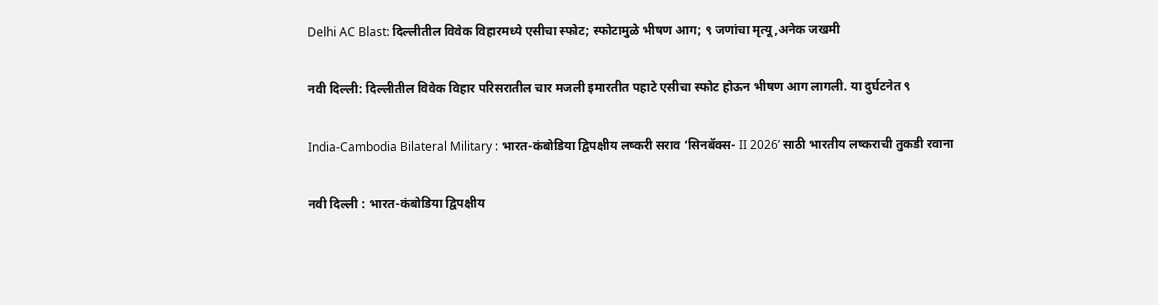Delhi AC Blast: दिल्लीतील विवेक विहारमध्ये एसीचा स्फोट; स्फोटामुळे भीषण आग; ९ जणांचा मृत्यू,अनेक जखमी

नवी दिल्ली: दिल्लीतील विवेक विहार परिसरातील चार मजली इमारतीत पहाटे एसीचा स्फोट होऊन भीषण आग लागली. या दुर्घटनेत ९

India-Cambodia Bilateral Military : भारत-कंबोडिया द्विपक्षीय लष्करी सराव ‘सिनबॅक्स- II 2026’ साठी भारतीय लष्कराची तुकडी रवाना

नवी दिल्ली : भारत-कंबोडिया द्विपक्षीय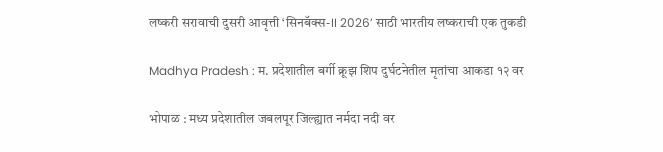लष्करी सरावाची दुसरी आवृत्ती ‘सिनबॅक्स-II 2026’ साठी भारतीय लष्कराची एक तुकडी

Madhya Pradesh : म. प्रदेशातील बर्गी क्रूझ शिप दुर्घटनेतील मृतांचा आकडा १२ वर

भोपाळ : मध्य प्रदेशातील जबलपूर जिल्ह्यात नर्मदा नदी वर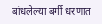बांधलेल्या बर्गी धरणात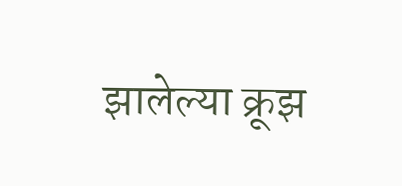झालेल्या क्रूझ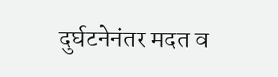दुर्घटनेनंतर मदत व